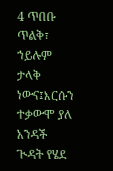4 ጥበቡ ጥልቅ፣ ኀይሉም ታላቅ ነውና፤እርሱን ተቃውሞ ያለ አንዳች ጒዳት የሄደ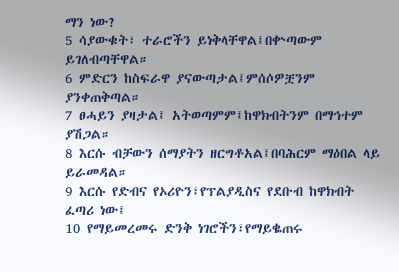ማን ነው?
5 ሳያውቁት፣ ተራሮችን ይነቅላቸዋል፤በቍጣውም ይገለብጣቸዋል።
6 ምድርን ከስፍራዋ ያናውጣታል፤ምሰሶዎቿንም ያንቀጠቅጣል።
7 ፀሓይን ያዛታል፤ አትወጣምም፤ከዋክብትንም በማኅተም ያሽጋል።
8 እርሱ ብቻውን ሰማያትን ዘርግቶአል፤በባሕርም ማዕበል ላይ ይራመዳል።
9 እርሱ የድብና የኦሪዮን፣የፕልያዲስና የደቡብ ከዋክብት ፈጣሪ ነው፤
10 የማይመረመሩ ድንቅ ነገሮችን፣የማይቈጠሩ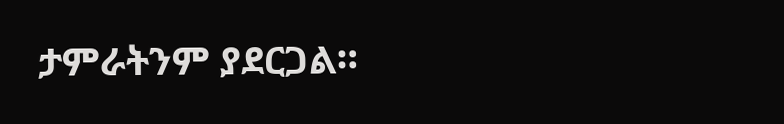ታምራትንም ያደርጋል።